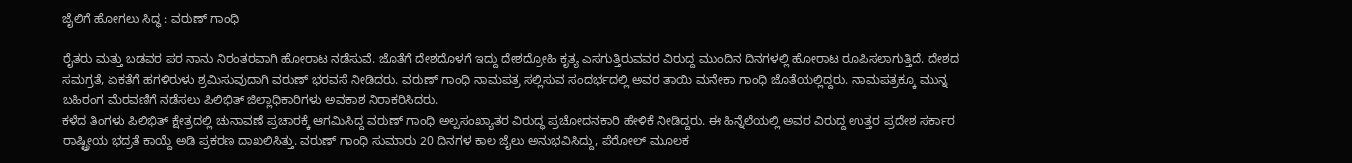ಜೈಲಿಗೆ ಹೋಗಲು ಸಿದ್ಧ : ವರುಣ್ ಗಾಂಧಿ

ರೈತರು ಮತ್ತು ಬಡವರ ಪರ ನಾನು ನಿರಂತರವಾಗಿ ಹೋರಾಟ ನಡೆಸುವೆ. ಜೊತೆಗೆ ದೇಶದೊಳಗೆ ಇದ್ದು ದೇಶದ್ರೋಹಿ ಕೃತ್ಯ ಎಸಗುತ್ತಿರುವವರ ವಿರುದ್ದ ಮುಂದಿನ ದಿನಗಳಲ್ಲಿ ಹೋರಾಟ ರೂಪಿಸಲಾಗುತ್ತಿದೆ. ದೇಶದ ಸಮಗ್ರತೆ, ಏಕತೆಗೆ ಹಗಳಿರುಳು ಶ್ರಮಿಸುವುದಾಗಿ ವರುಣ್ ಭರವಸೆ ನೀಡಿದರು. ವರುಣ್ ಗಾಂಧಿ ನಾಮಪತ್ರ ಸಲ್ಲಿಸುವ ಸಂದರ್ಭದಲ್ಲಿ ಅವರ ತಾಯಿ ಮನೇಕಾ ಗಾಂಧಿ ಜೊತೆಯಲ್ಲಿದ್ದರು. ನಾಮಪತ್ರಕ್ಕೂ ಮುನ್ನ ಬಹಿರಂಗ ಮೆರವಣಿಗೆ ನಡೆಸಲು ಪಿಲಿಭಿತ್ ಜಿಲ್ಲಾಧಿಕಾರಿಗಳು ಅವಕಾಶ ನಿರಾಕರಿಸಿದರು.
ಕಳೆದ ತಿಂಗಳು ಪಿಲಿಭಿತ್ ಕ್ಷೇತ್ರದಲ್ಲಿ ಚುನಾವಣೆ ಪ್ರಚಾರಕ್ಕೆ ಆಗಮಿಸಿದ್ದ ವರುಣ್ ಗಾಂಧಿ ಅಲ್ಪಸಂಖ್ಯಾತರ ವಿರುದ್ಧ ಪ್ರಚೋದನಕಾರಿ ಹೇಳಿಕೆ ನೀಡಿದ್ದರು. ಈ ಹಿನ್ನೆಲೆಯಲ್ಲಿ ಅವರ ವಿರುದ್ದ ಉತ್ತರ ಪ್ರದೇಶ ಸರ್ಕಾರ ರಾಷ್ಟ್ರೀಯ ಭದ್ರತೆ ಕಾಯ್ದೆ ಅಡಿ ಪ್ರಕರಣ ದಾಖಲಿಸಿತ್ತು. ವರುಣ್ ಗಾಂಧಿ ಸುಮಾರು 20 ದಿನಗಳ ಕಾಲ ಜೈಲು ಅನುಭವಿಸಿದ್ದು, ಪೆರೋಲ್ ಮೂಲಕ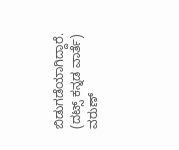ಬಿಡುಗಡೆಯಾಗಿದ್ದಾರೆ.
(ದಟ್ಸ್ ಕನ್ನಡ ವಾರ್ತೆ)
ವರುಣ್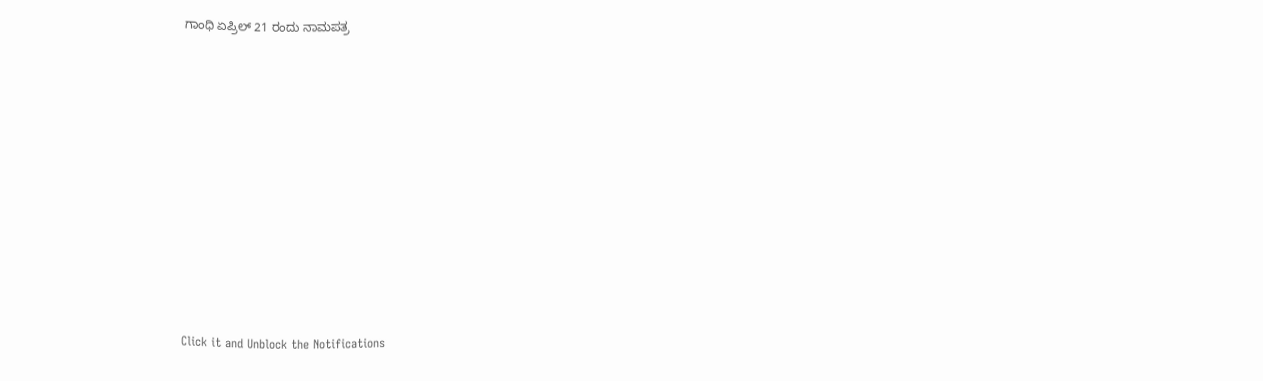ಗಾಂಧಿ ಏಪ್ರಿಲ್ 21 ರಂದು ನಾಮಪತ್ರ












Click it and Unblock the Notifications